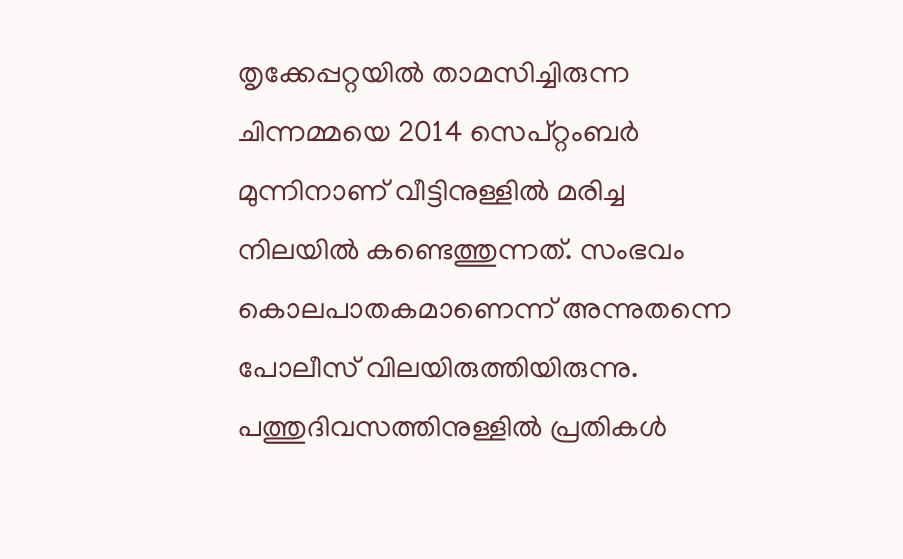തൃക്കേപ്പറ്റയില്‍ താമസിച്ചിരുന്ന ചിന്നമ്മയെ 2014 സെപ്റ്റംബര്‍ മുന്നിനാണ് വീട്ടിനുള്ളില്‍ മരിച്ച നിലയില്‍ കണ്ടെത്തുന്നത്. സംഭവം കൊലപാതകമാണെന്ന് അന്നുതന്നെ പോലീസ് വിലയിരുത്തിയിരുന്നു. പത്തുദിവസത്തിനുള്ളില്‍ പ്രതികള്‍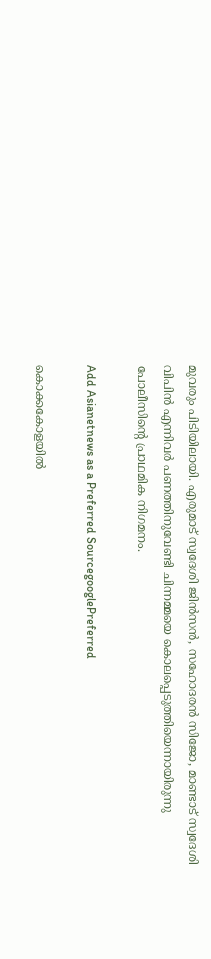മുവരും പിടിയിലായി. എരുമാട് സ്വദേശി ജിന്‍സന്‍, സഹോദരന്‍ സിജോ, മാണ്ടാട് സ്വദേശി വിപിന്‍ എന്നിവര്‍ പണത്തിനുവേണ്ടി ചിന്നമ്മയെ കൊലപ്പെടുത്തിയെന്നായിരുന്നു പോലീസിന്റെ പ്രാഥമിക നിഗമനം.

Add Asianetnews as a Preferred SourcegooglePreferred

കൊക്കകോളയില്‍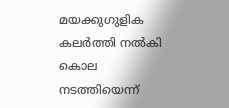മയക്കുഗുളിക കലര്‍ത്തി നല്‍കി കൊല നടത്തിയെന്ന്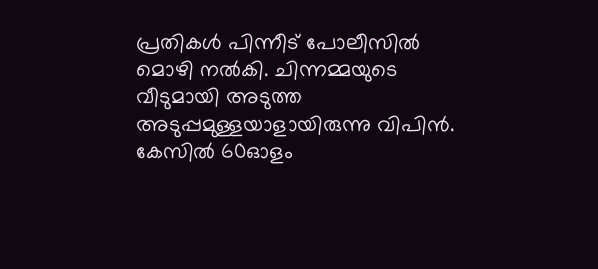പ്രതികള്‍ പിന്നീട് പോലീസില്‍ മൊഴി നല്‍കി. ചിന്നമ്മയുടെ വീടുമായി അടുത്ത അടുപ്പമുള്ളയാളായിരുന്നു വിപിന്‍. കേസില്‍ 60ഓളം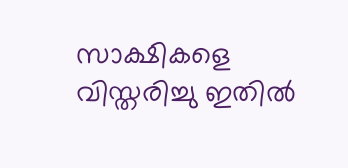സാക്ഷികളെ വിസ്തരിച്ചു ഇതില്‍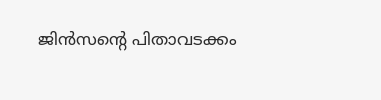ജിന്‍സന്റെ പിതാവടക്കം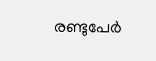രണ്ടുപേര്‍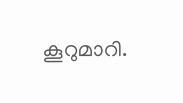കൂറുമാറി.